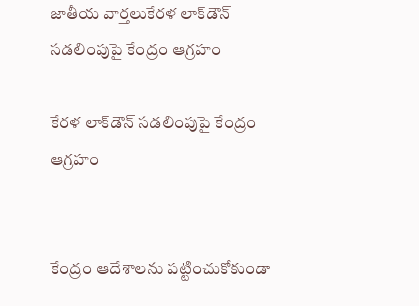జాతీయ వార్తలుకేరళ లాక్‌డౌన్‌ సడలింపుపై కేంద్రం ఆగ్రహం

కేరళ లాక్‌డౌన్‌ సడలింపుపై కేంద్రం ఆగ్రహం


కేంద్రం ఆదేశాలను పట్టించుకోకుండా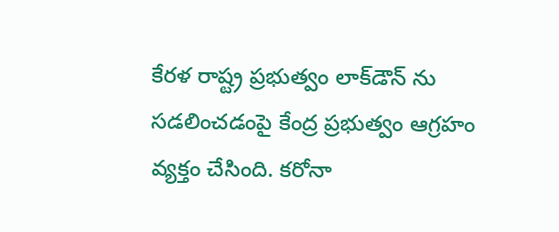కేరళ రాష్ట్ర ప్రభుత్వం లాక్‌డౌన్‌ ను సడలించడంపై కేంద్ర ప్రభుత్వం ఆగ్రహం వ్యక్తం చేసింది. కరోనా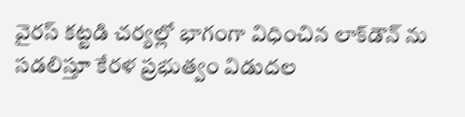వైరస్ కట్టడి చర్యల్లో భాగంగా విధించిన లాక్‌డౌన్‌ ను సడలిస్తూ కేరళ ప్రభుత్వం విడుదల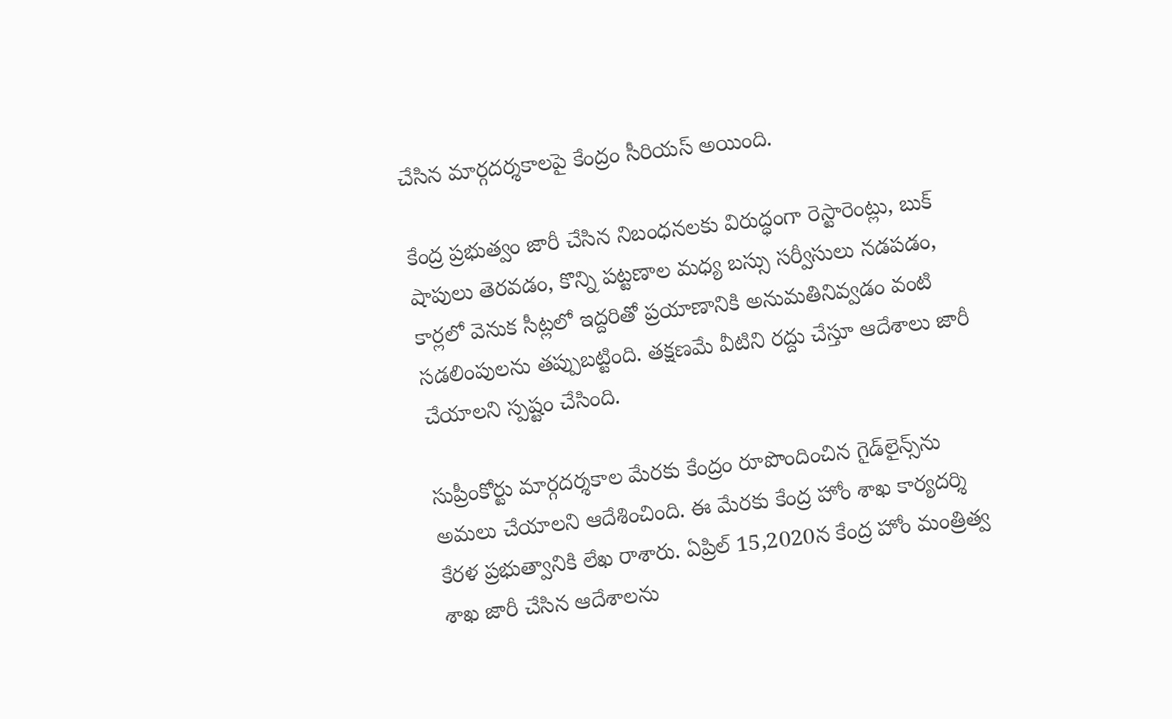చేసిన మార్గదర్శకాలపై కేంద్రం సీరియస్ అయింది.

కేంద్ర ప్రభుత్వం జారీ చేసిన నిబంధనలకు విరుద్ధంగా రెస్టారెంట్లు, బుక్‌ షాపులు తెరవడం, కొన్ని పట్టణాల మధ్య బస్సు సర్వీసులు నడపడం, కార్లలో వెనుక సీట్లలో ఇద్దరితో ప్రయాణానికి అనుమతినివ్వడం వంటి సడలింపులను తప్పుబట్టింది. తక్షణమే వీటిని రద్దు చేస్తూ ఆదేశాలు జారీ చేయాలని స్పష్టం చేసింది.

సుప్రీంకోర్టు మార్గదర్శకాల మేరకు కేంద్రం రూపొందించిన గైడ్‌లైన్స్‌ను అమలు చేయాలని ఆదేశించింది. ఈ మేరకు కేంద్ర హోం శాఖ కార్యదర్శి కేరళ ప్రభుత్వానికి లేఖ రాశారు. ఏప్రిల్‌ 15,2020న కేంద్ర హోం మంత్రిత్వ శాఖ జారీ చేసిన ఆదేశాలను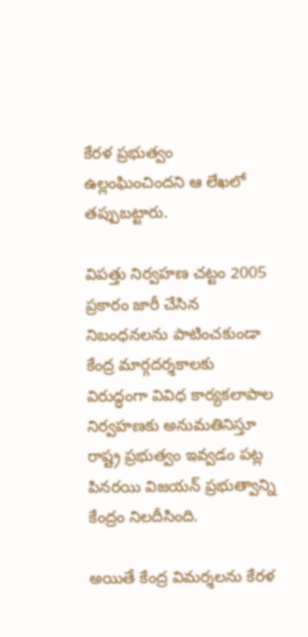కేరళ ప్రభుత్వం ఉల్లంఘించిందని ఆ లేఖలో తప్పుబట్టారు.

విపత్తు నిర్వహణ చట్టం 2005 ప్రకారం జారీ చేసిన నిబంధనలను పాటించకుండా కేంద్ర మార్గదర్శకాలకు విరుద్ధంగా వివిధ కార్యకలాపాల నిర్వహణకు అనుమతినిస్తూ రాష్ట్ర ప్రభుత్వం ఇవ్వడం పట్ల పినరయి విజయన్‌ ప్రభుత్వాన్ని కేంద్రం నిలదీసింది.

అయితే కేంద్ర విమర్శలను కేరళ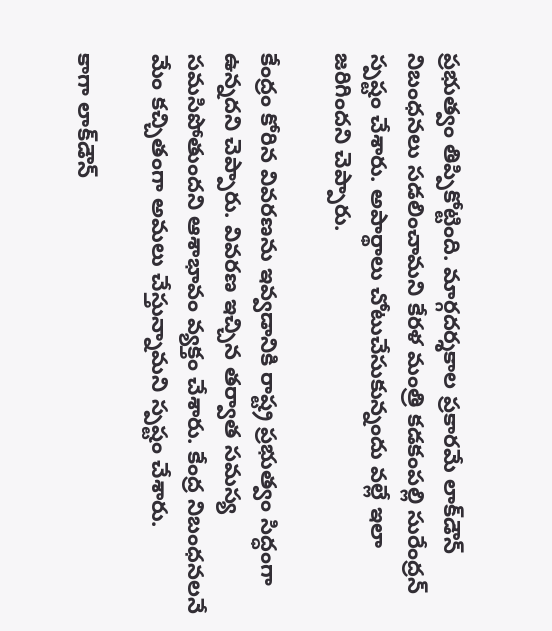ప్రభుత్వం తిప్పికోట్టింది. మార్గదర్శకాల ప్రకారమే లాక్‌డౌన్‌ నిబంధనలు సడలించామని కేరళ మంత్రి కడకంపల్లి సురేంద్రన్ స్పష్టం చేశారు. అపార్థాలు చోటుచేసుకున్నందు వల్లే ఇలా జరిగిందని చెప్పారు.

కేంద్రం కోరిన వివరణను ఇవ్వడానికి రాష్ట్ర ప్రభుత్వం సిద్ధంగా ఉన్నదని చెప్పారు. వివరణ ఇచ్చిన తర్వాత సమస్య సమసిపోతుందని ఆశాభావం వ్యక్తం చేశారు. కేంద్ర నిబంధనలనే మేం కచ్చితంగా అమలు చేస్తున్నామని స్పష్టం చేశారు.

కాగా లాక్‌డౌన్‌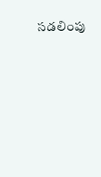సడలింపు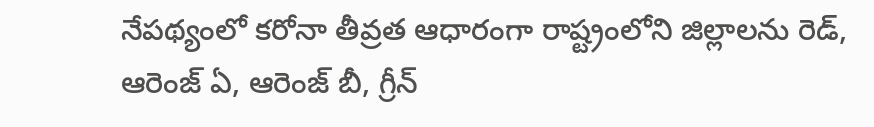నేపథ్యంలో కరోనా తీవ్రత ఆధారంగా రాష్ట్రంలోని జిల్లాలను రెడ్‌, ఆరెంజ్ ఏ, ఆరెంజ్‌ బీ, గ్రీన్‌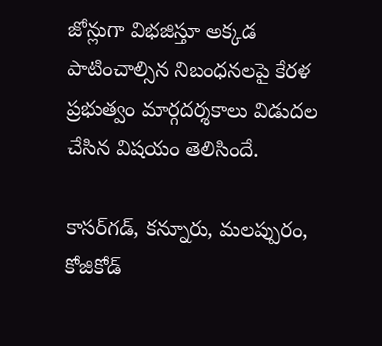జోన్లుగా విభజిస్తూ అక్కడ పాటించాల్సిన నిబంధనలపై కేరళ ప్రభుత్వం మార్గదర్శకాలు విడుదల చేసిన విషయం తెలిసిందే.

కాసర్‌గడ్‌, కన్నూరు, మలప్పురం, కోజికోడ్‌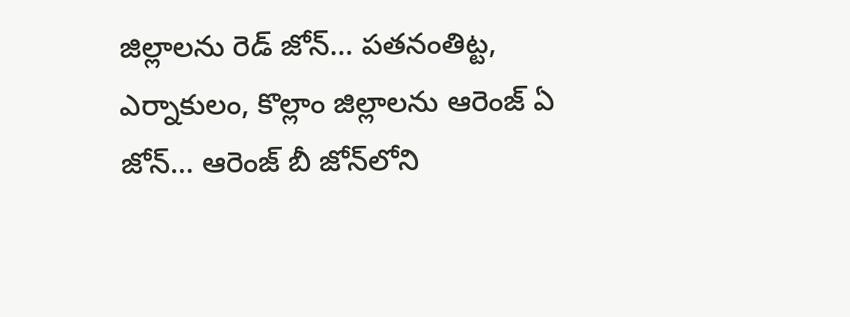జిల్లాలను రెడ్‌ జోన్‌… పతనంతిట్ట, ఎర్నాకులం, కొల్లాం జిల్లాలను ఆరెంజ్‌ ఏ జోన్‌… ఆరెంజ్‌ బీ జోన్‌లోని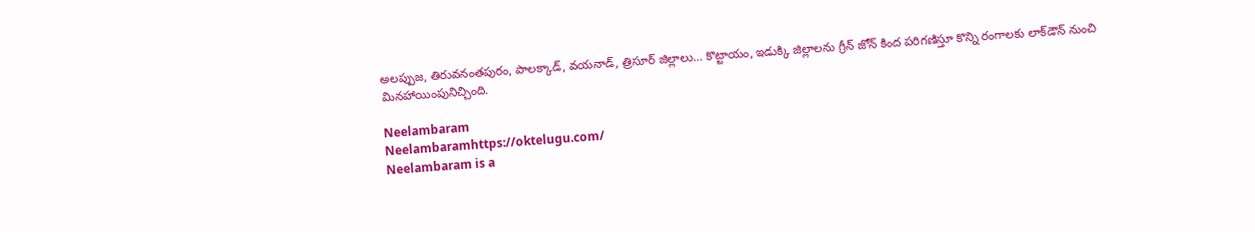అలప్పుజ, తిరువనంతపురం, పాలక్కాడ్‌, వయనాడ్‌, త్రిసూర్ జిల్లాలు… కొట్టాయం, ఇడుక్కి జిల్లాలను గ్రీన్‌ జోన్‌ కింద పరిగణిస్తూ కొన్ని రంగాలకు లాక్‌డౌన్‌ నుంచి మినహాయింపునిచ్చింది.

Neelambaram
Neelambaramhttps://oktelugu.com/
Neelambaram is a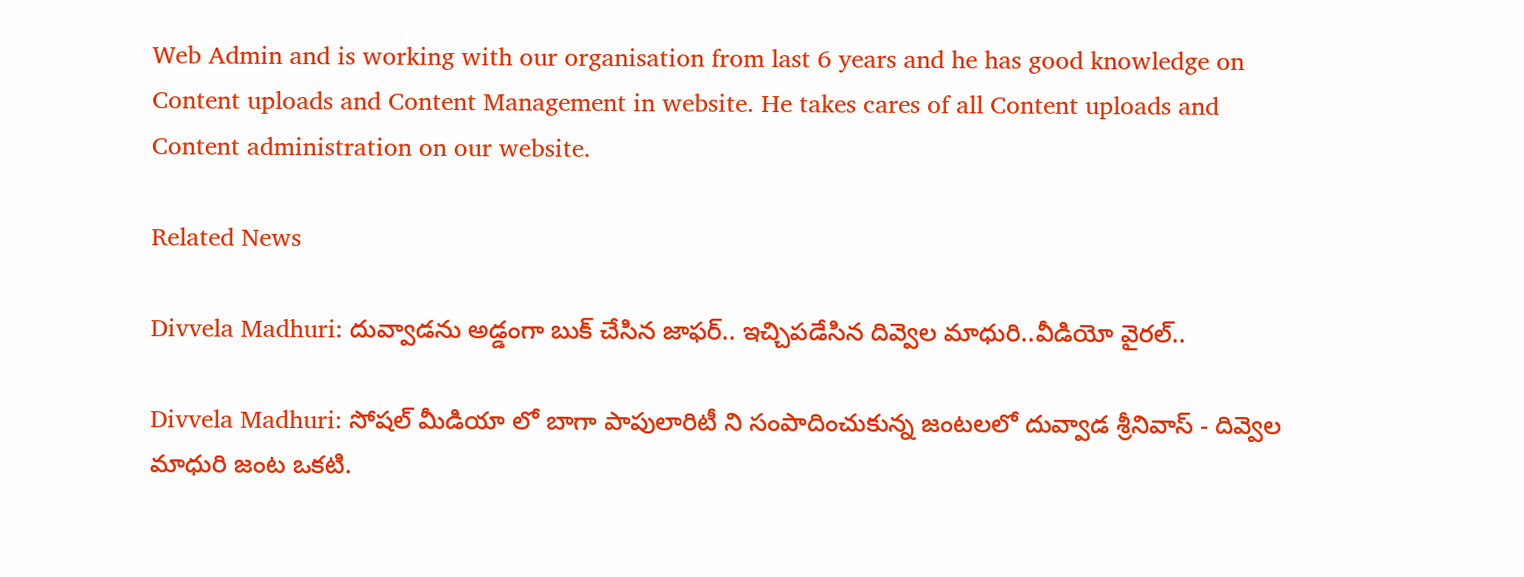Web Admin and is working with our organisation from last 6 years and he has good knowledge on Content uploads and Content Management in website. He takes cares of all Content uploads and Content administration on our website.

Related News

Divvela Madhuri: దువ్వాడను అడ్డంగా బుక్ చేసిన జాఫర్.. ఇచ్చిపడేసిన దివ్వెల మాధురి..వీడియో వైరల్..

Divvela Madhuri: సోషల్ మీడియా లో బాగా పాపులారిటీ ని సంపాదించుకున్న జంటలలో దువ్వాడ శ్రీనివాస్ - దివ్వెల మాధురి జంట ఒకటి.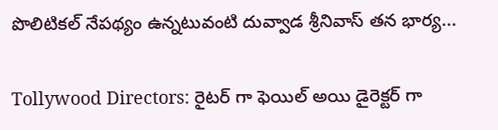పొలిటికల్ నేపథ్యం ఉన్నటువంటి దువ్వాడ శ్రీనివాస్ తన భార్య...

Tollywood Directors: రైటర్ గా ఫెయిల్ అయి డైరెక్టర్ గా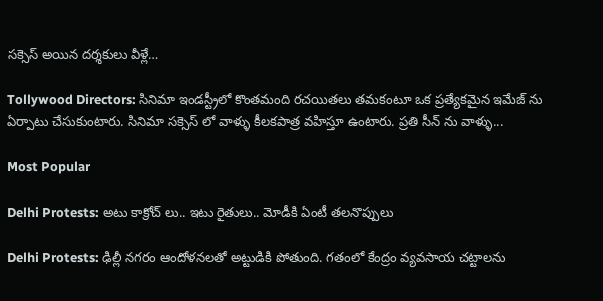సక్సెస్ అయిన దర్శకులు వీళ్లే…

Tollywood Directors: సినిమా ఇండస్ట్రీలో కొంతమంది రచయితలు తమకంటూ ఒక ప్రత్యేకమైన ఇమేజ్ ను ఏర్పాటు చేసుకుంటారు. సినిమా సక్సెస్ లో వాళ్ళు కీలకపాత్ర వహిస్తూ ఉంటారు. ప్రతి సీన్ ను వాళ్ళు...

Most Popular

Delhi Protests: అటు కాక్రోచ్ లు.. ఇటు రైతులు.. మోడీకి ఏంటీ తలనొప్పులు

Delhi Protests: ఢిల్లీ నగరం ఆందోళనలతో అట్టుడికి పోతుంది. గతంలో కేంద్రం వ్యవసాయ చట్టాలను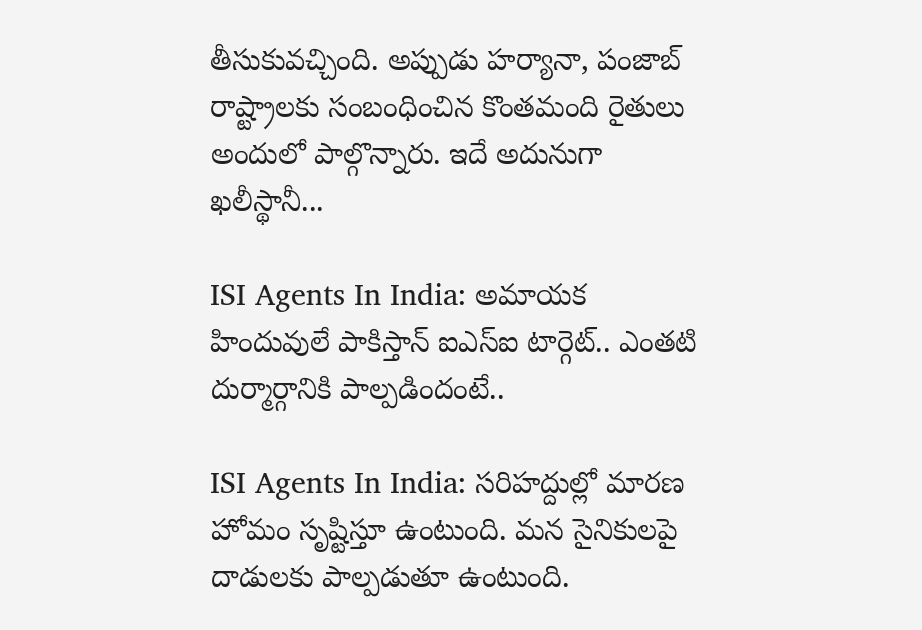తీసుకువచ్చింది. అప్పుడు హర్యానా, పంజాబ్ రాష్ట్రాలకు సంబంధించిన కొంతమంది రైతులు అందులో పాల్గొన్నారు. ఇదే అదునుగా ఖలీస్థానీ...

ISI Agents In India: అమాయక హిందువులే పాకిస్తాన్ ఐఎస్ఐ టార్గెట్.. ఎంతటి దుర్మార్గానికి పాల్పడిందంటే..

ISI Agents In India: సరిహద్దుల్లో మారణ హోమం సృష్టిస్తూ ఉంటుంది. మన సైనికులపై దాడులకు పాల్పడుతూ ఉంటుంది.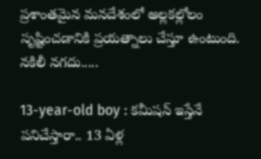ప్రశాంతమైన మనదేశంలో అల్లకల్లోలం సృష్టించడానికి ప్రయత్నాలు చేస్తూ ఉంటుంది. నకిలీ నగదు.....

13-year-old boy : కమీషన్ ఇస్తేనే పనిచేస్తారా.. 13 ఏళ్ల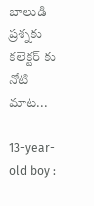బాలుడి ప్రశ్నకు కలెక్టర్ కు నోటి మాట...

13-year-old boy :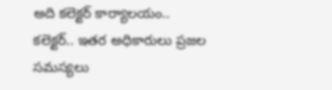అది కలెక్టర్ కార్యాలయం.. కలెక్టర్.. ఇతర అధికారులు ప్రజల సమస్యలు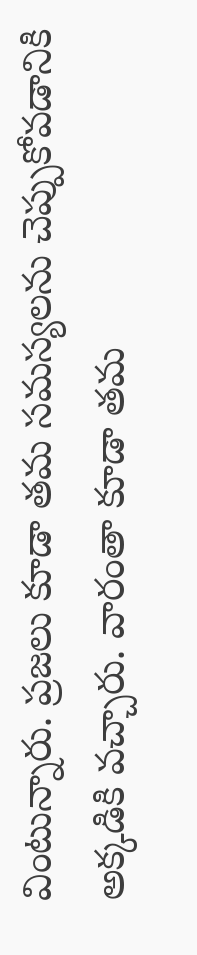వింటున్నారు. ప్రజలు కూడా తమ సమస్యలను చెప్పుకోవడానికి అక్కడికి వచ్చారు. వారంతా కూడా తమ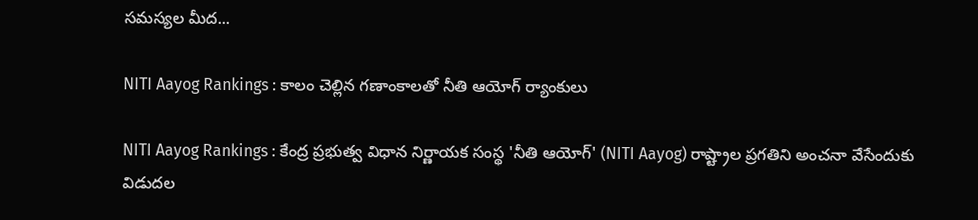సమస్యల మీద...

NITI Aayog Rankings : కాలం చెల్లిన గణాంకాలతో నీతి ఆయోగ్ ర్యాంకులు

NITI Aayog Rankings : కేంద్ర ప్రభుత్వ విధాన నిర్ణాయక సంస్థ 'నీతి ఆయోగ్' (NITI Aayog) రాష్ట్రాల ప్రగతిని అంచనా వేసేందుకు విడుదల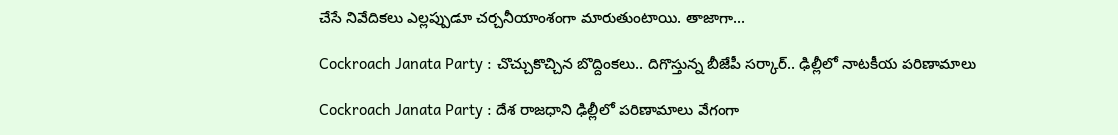చేసే నివేదికలు ఎల్లప్పుడూ చర్చనీయాంశంగా మారుతుంటాయి. తాజాగా...

Cockroach Janata Party : చొచ్చుకొచ్చిన బొద్దింకలు.. దిగొస్తున్న బీజేపీ సర్కార్.. ఢిల్లీలో నాటకీయ పరిణామాలు

Cockroach Janata Party : దేశ రాజధాని ఢిల్లీలో పరిణామాలు వేగంగా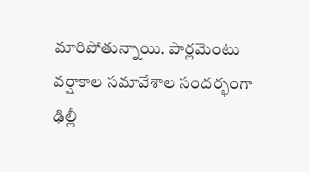మారిపోతున్నాయి. పార్లమెంటు వర్షాకాల సమావేశాల సందర్భంగా ఢిల్లీ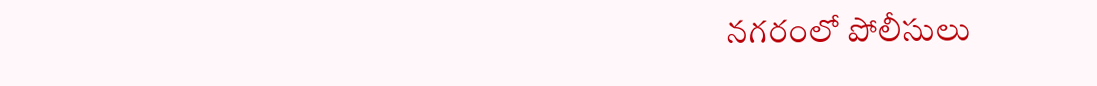నగరంలో పోలీసులు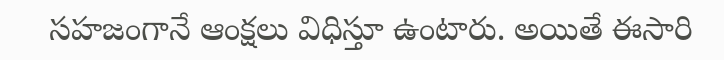సహజంగానే ఆంక్షలు విధిస్తూ ఉంటారు. అయితే ఈసారి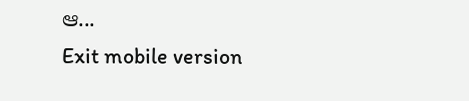ఆ...
Exit mobile version